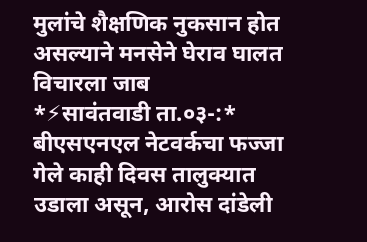मुलांचे शैक्षणिक नुकसान होत असल्याने मनसेने घेराव घालत विचारला जाब
*⚡सावंतवाडी ता.०३-:* बीएसएनएल नेटवर्कचा फज्जा गेले काही दिवस तालुक्यात उडाला असून, आरोस दांडेली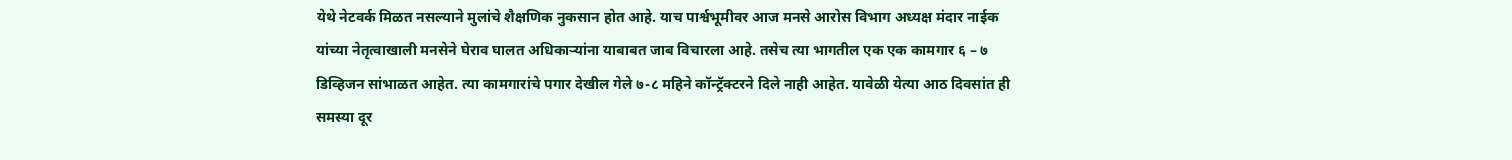येथे नेटवर्क मिळत नसल्याने मुलांचे शैक्षणिक नुकसान होत आहे. याच पार्श्वभूमीवर आज मनसे आरोस विभाग अध्यक्ष मंदार नाईक यांच्या नेतृत्वाखाली मनसेने घेराव घालत अधिकाऱ्यांना याबाबत जाब विचारला आहे. तसेच त्या भागतील एक एक कामगार ६ – ७ डिव्हिजन सांभाळत आहेत. त्या कामगारांचे पगार देखील गेले ७-८ महिने कॉन्ट्रॅक्टरने दिले नाही आहेत. यावेळी येत्या आठ दिवसांत ही समस्या दूर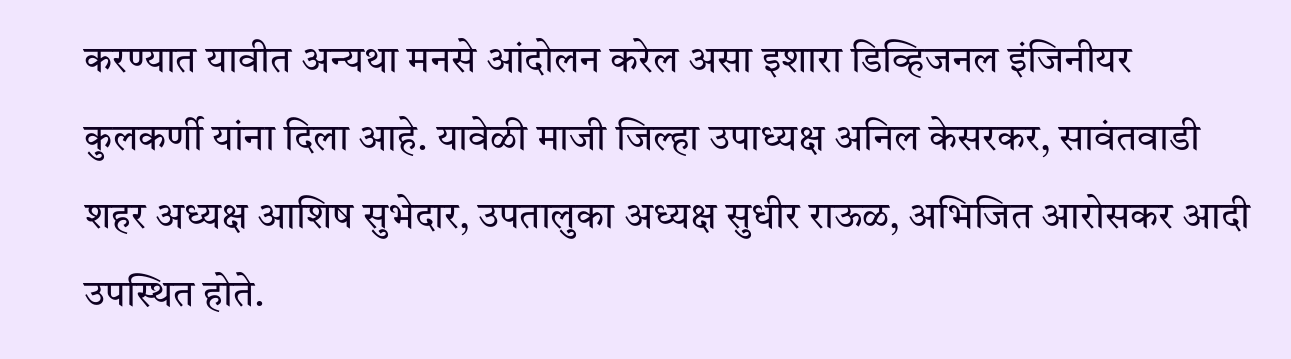करण्यात यावीत अन्यथा मनसे आंदोलन करेल असा इशारा डिव्हिजनल इंजिनीयर कुलकर्णी यांना दिला आहे. यावेळी माजी जिल्हा उपाध्यक्ष अनिल केसरकर, सावंतवाडी शहर अध्यक्ष आशिष सुभेदार, उपतालुका अध्यक्ष सुधीर राऊळ, अभिजित आरोसकर आदी उपस्थित होते.